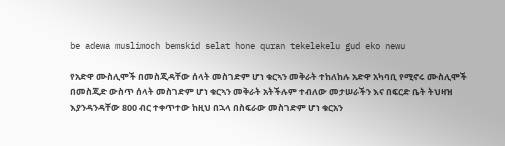be adewa muslimoch bemskid selat hone quran tekelekelu gud eko newu

የአድዋ ሙስሊሞች በመስጂዳቸው ሰላት መስገድም ሆነ ቁርኣን መቅራት ተከለከሉ አድዋ አካባቢ የሚኖሩ ሙስሊሞች በመስጂድ ውስጥ ሰላት መስገድም ሆነ ቁርኣን መቅራት አትችሉም ተብለው መታሠራችን እና በፍርድ ቤት ትህዛዝ እያንዳንዳቸው 800 ብር ተቀጥተው ከዚህ በኋላ በስፍራው መስገድም ሆነ ቁርአን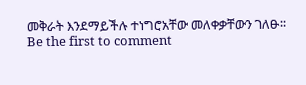መቅራት እንደማይችሉ ተነግሮአቸው መለቀቃቸውን ገለፁ፡፡
Be the first to comment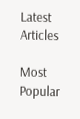Latest Articles

Most Popular